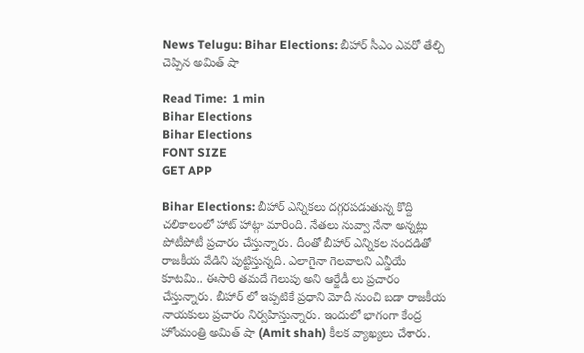News Telugu: Bihar Elections: బీహార్ సీఎం ఎవరో తేల్చి చెప్పిన అమిత్ షా

Read Time:  1 min
Bihar Elections
Bihar Elections
FONT SIZE
GET APP

Bihar Elections: బీహార్ ఎన్నికలు దగ్గరపడుతున్న కొద్ది చలికాలంలో హాట్ హాట్గా మారింది. నేతలు నువ్వా నేనా అన్నట్లు పోటీపోటీ ప్రచారం చేస్తున్నారు. దీంతో బీహార్ ఎన్నికల సందడితో రాజకీయ వేడిని పుట్టిస్తున్నది. ఎలాగైనా గెలవాలని ఎన్డీయే కూటమి.. ఈసారి తమదే గెలుపు అని ఆర్జేడీ లు ప్రచారం చేస్తున్నారు. బీహార్ లో ఇప్పటికే ప్రధాని మోదీ నుంచి బడా రాజకీయ నాయకులు ప్రచారం నిర్వహిస్తున్నారు. ఇందులో భాగంగా కేంద్ర హోంమంత్రి అమిత్ షా (Amit shah) కీలక వ్యాఖ్యలు చేశారు.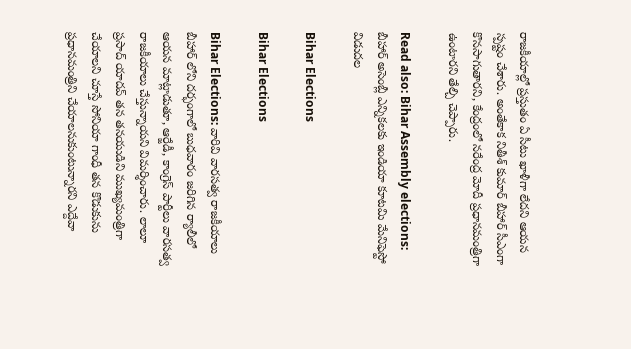రాజకీయాల్లో ప్రస్తుతం ఏ సీటు ఖాళీగా లేదని ఆయన స్పష్టం చేశారు. అంతేకాక నితీశ్ కుమార్ బీహార్ సీఎంగా కొనసాగుతారని, కేంద్రంలో నరేంద్ర మోదీ ప్రధానమంత్రిగా ఉంటారని తేల్చి చెప్పారు.

Read also: Bihar Assembly elections: బీహార్ అసెంబ్లీ ఎన్నికలకు ఇండియా కూటమి మేనిఫెస్టో విడుదల

Bihar Elections

Bihar Elections

Bihar Elections: వారివి వారసత్వ రాజకీయాలు బీహార్ లోని దర్భంగాలో బుధవారం జరిగిన ర్యాలీలో ఆయన మాట్లాడుతూ, ఆర్జేడీ, కాంగ్రెస్ పార్టీలు వారసత్వ రాజకీయాలు చేస్తున్నాయని విమర్శించారు. లాలూ ప్రసాద్ యాదవ్ తన తనయుడిని ముఖ్యమంత్రిగా చేయాలని చూస్తే సోనియా గాంధీ తన కొడుకును ప్రధానమంత్రిని చేయాలనుకుంటున్నారని ఎద్దేవా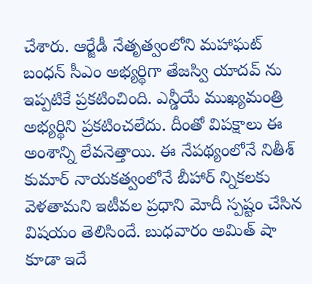చేశారు. ఆర్జేడీ నేతృత్వంలోని మహాఘట్ బంధన్ సీఎం అభ్యర్థిగా తేజస్వి యాదవ్ ను ఇప్పటికే ప్రకటించింది. ఎన్డీయే ముఖ్యమంత్రి అభ్యర్థిని ప్రకటించలేదు. దీంతో విపక్షాలు ఈ అంశాన్ని లేవనెత్తాయి. ఈ నేపథ్యంలోనే నితీశ్ కుమార్ నాయకత్వంలోనే బీహార్ న్నికలకు వెళతామని ఇటీవల ప్రధాని మోదీ స్పష్టం చేసిన విషయం తెలిసిందే. బుధవారం అమిత్ షా కూడా ఇదే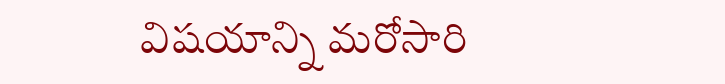విషయాన్ని మరోసారి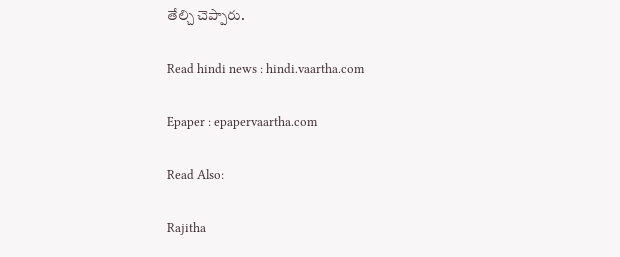తేల్చి చెప్పారు.

Read hindi news : hindi.vaartha.com

Epaper : epapervaartha.com

Read Also:

Rajitha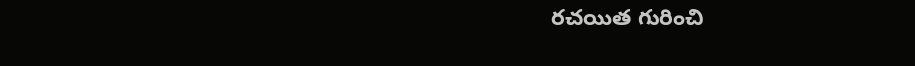రచయిత గురించి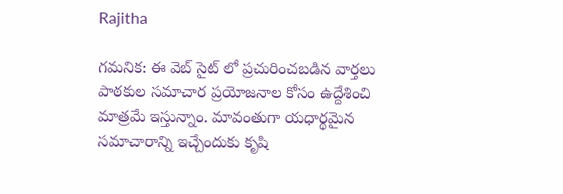Rajitha

గమనిక: ఈ వెబ్ సైట్ లో ప్రచురించబడిన వార్తలు పాఠకుల సమాచార ప్రయోజనాల కోసం ఉద్దేశించి మాత్రమే ఇస్తున్నాం. మావంతుగా యధార్థమైన సమాచారాన్ని ఇచ్చేందుకు కృషి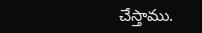చేస్తాము.